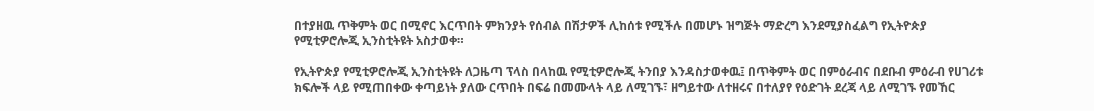በተያዘዉ ጥቅምት ወር በሚኖር እርጥበት ምክንያት የሰብል በሽታዎች ሊከሰቱ የሚችሉ በመሆኑ ዝግጅት ማድረግ እንደሚያስፈልግ የኢትዮጵያ የሚቲዎሮሎጂ ኢንስቲትዩት አስታወቀ።

የኢትዮጵያ የሚቲዎሮሎጂ ኢንስቲትዩት ለጋዜጣ ፕላስ በላከዉ የሚቲዎሮሎጂ ትንበያ እንዳስታወቀዉ፤ በጥቅምት ወር በምዕራብና በደቡብ ምዕራብ የሀገሪቱ ክፍሎች ላይ የሚጠበቀው ቀጣይነት ያለው ርጥበት በፍሬ በመሙላት ላይ ለሚገኙ፣ ዘግይተው ለተዘሩና በተለያየ የዕድገት ደረጃ ላይ ለሚገኙ የመኸር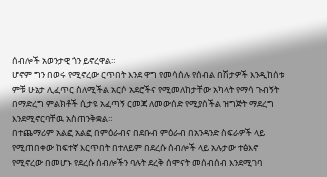ሰብሎች አወንታዊ ጎን ይኖረዋል።
ሆኖም ግን በወሩ የሚኖረው ርጥበት እንደ ዋግ የመሳሰሉ የሰብል በሽታዎች እንዲከሰቱ ምቹ ሁኔታ ሊፈጥር ስለሚችል አርሶ አደሮችና የሚመለከታቸው አካላት የማሳ ጉብኝት በማድረግ ምልክቶች ሲታዩ አፈጣኝ ርመጃ ለመውሰድ የሚያሰችል ዝግጅት ማደረግ እንደሚኖርባቸዉ አስጠንቅቋል።
በተጨማሪም አልፎ አልፎ በምዕራብና በደቡብ ምዕራብ በአንዳንድ ስፍራዎች ላይ የሚጠበቀው ከፍተኛ እርጥበት በተለይም በደረሱ ሰብሎች ላይ አሉታው ተፅእኖ የሚኖረው በመሆኑ የደረሱ ሰብሎችን ባሉት ደረቅ ሰሞናት መሰብሰብ እንደሚገባ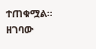ተጠቁሟል።
ዘገባው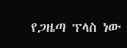የጋዜጣ ፕላስ ነው